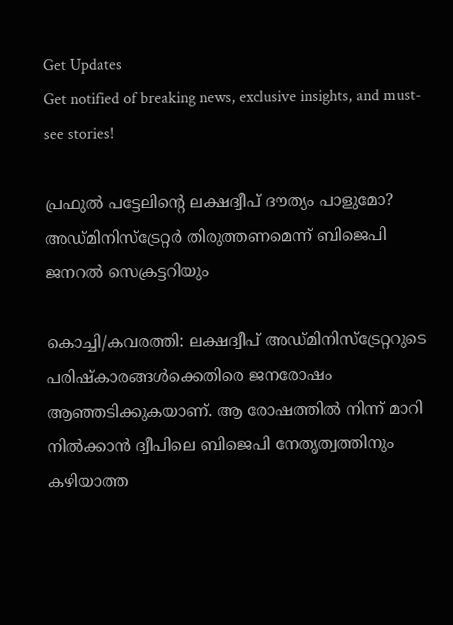Get Updates
Get notified of breaking news, exclusive insights, and must-see stories!

പ്രഫുല്‍ പട്ടേലിന്റെ ലക്ഷദ്വീപ് ദൗത്യം പാളുമോ? അഡ്മിനിസ്‌ട്രേറ്റര്‍ തിരുത്തണമെന്ന് ബിജെപി ജനറല്‍ സെക്രട്ടറിയും

കൊച്ചി/കവരത്തി: ലക്ഷദ്വീപ് അഡ്മിനിസ്‌ട്രേറ്ററുടെ പരിഷ്‌കാരങ്ങള്‍ക്കെതിരെ ജനരോഷം ആഞ്ഞടിക്കുകയാണ്. ആ രോഷത്തില്‍ നിന്ന് മാറി നില്‍ക്കാന്‍ ദ്വീപിലെ ബിജെപി നേതൃത്വത്തിനും കഴിയാത്ത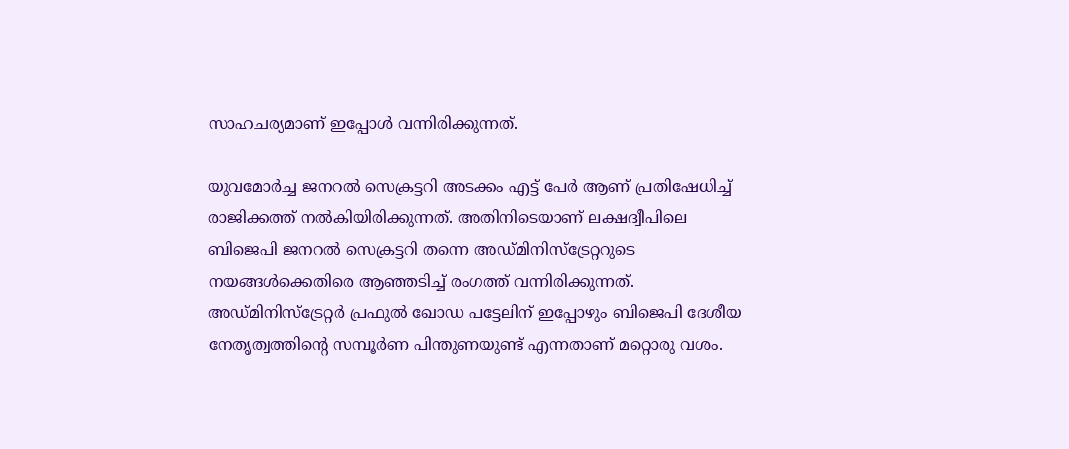സാഹചര്യമാണ് ഇപ്പോള്‍ വന്നിരിക്കുന്നത്.

യുവമോര്‍ച്ച ജനറല്‍ സെക്രട്ടറി അടക്കം എട്ട് പേര്‍ ആണ് പ്രതിഷേധിച്ച് രാജിക്കത്ത് നല്‍കിയിരിക്കുന്നത്. അതിനിടെയാണ് ലക്ഷദ്വീപിലെ ബിജെപി ജനറല്‍ സെക്രട്ടറി തന്നെ അഡ്മിനിസ്‌ട്രേറ്ററുടെ നയങ്ങള്‍ക്കെതിരെ ആഞ്ഞടിച്ച് രംഗത്ത് വന്നിരിക്കുന്നത്. അഡ്മിനിസ്‌ട്രേറ്റര്‍ പ്രഫുല്‍ ഖോഡ പട്ടേലിന് ഇപ്പോഴും ബിജെപി ദേശീയ നേതൃത്വത്തിന്റെ സമ്പൂര്‍ണ പിന്തുണയുണ്ട് എന്നതാണ് മറ്റൊരു വശം.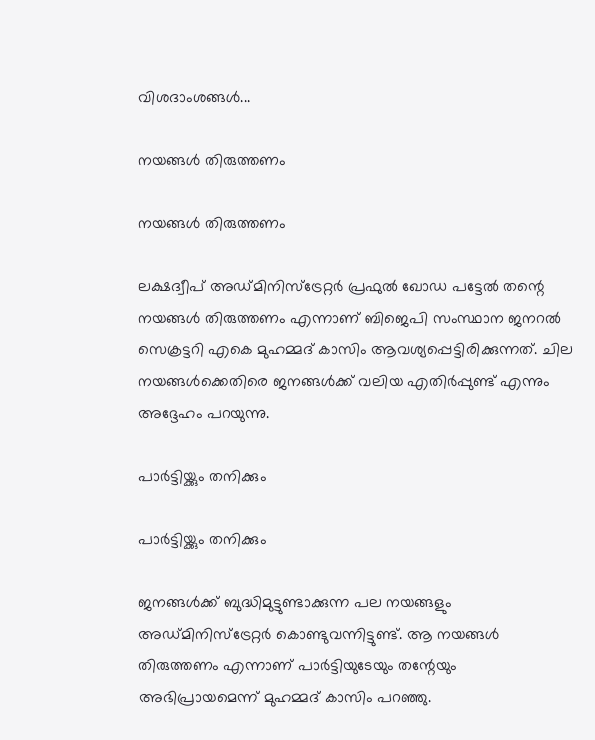വിശദാംശങ്ങള്‍...

നയങ്ങള്‍ തിരുത്തണം

നയങ്ങള്‍ തിരുത്തണം

ലക്ഷദ്വീപ് അഡ്മിനിസ്‌ട്രേറ്റര്‍ പ്രഫുല്‍ ഖോഡ പട്ടേല്‍ തന്റെ നയങ്ങള്‍ തിരുത്തണം എന്നാണ് ബിജെപി സംസ്ഥാന ജനറല്‍ സെക്രട്ടറി എകെ മുഹമ്മദ് കാസിം ആവശ്യപ്പെട്ടിരിക്കുന്നത്. ചില നയങ്ങള്‍ക്കെതിരെ ജനങ്ങള്‍ക്ക് വലിയ എതിര്‍പ്പുണ്ട് എന്നും അദ്ദേഹം പറയുന്നു.

പാര്‍ട്ടിയ്ക്കും തനിക്കും

പാര്‍ട്ടിയ്ക്കും തനിക്കും

ജനങ്ങള്‍ക്ക് ബുദ്ധിമുട്ടുണ്ടാക്കുന്ന പല നയങ്ങളും അഡ്മിനിസ്‌ട്രേറ്റര്‍ കൊണ്ടുവന്നിട്ടുണ്ട്. ആ നയങ്ങള്‍ തിരുത്തണം എന്നാണ് പാര്‍ട്ടിയുടേയും തന്റേയും അഭിപ്രായമെന്ന് മുഹമ്മദ് കാസിം പറഞ്ഞു.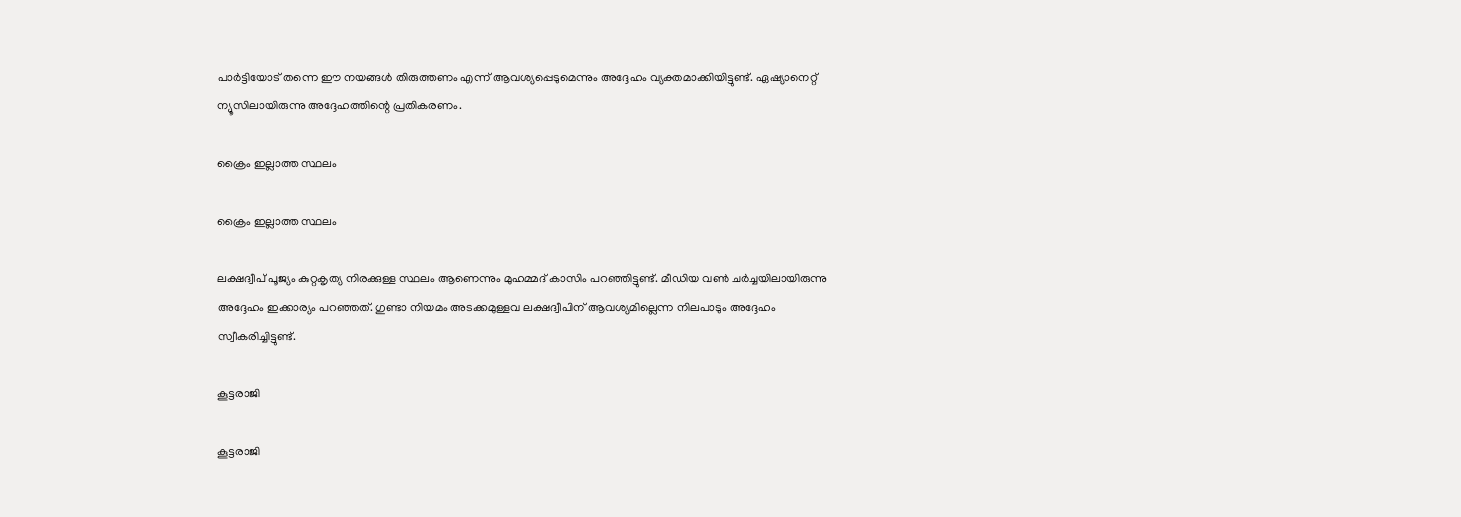പാര്‍ട്ടിയോട് തന്നെ ഈ നയങ്ങള്‍ തിരുത്തണം എന്ന് ആവശ്യപ്പെടുമെന്നും അദ്ദേഹം വ്യക്തമാക്കിയിട്ടുണ്ട്. ഏഷ്യാനെറ്റ് ന്യൂസിലായിരുന്നു അദ്ദേഹത്തിന്റെ പ്രതികരണം.

ക്രൈം ഇല്ലാത്ത സ്ഥലം

ക്രൈം ഇല്ലാത്ത സ്ഥലം

ലക്ഷദ്വീപ് പൂജ്യം കുറ്റകൃത്യ നിരക്കുള്ള സ്ഥലം ആണെന്നും മുഹമ്മദ് കാസിം പറഞ്ഞിട്ടുണ്ട്. മീഡിയ വണ്‍ ചര്‍ച്ചയിലായിരുന്നു അദ്ദേഹം ഇക്കാര്യം പറഞ്ഞത്. ഗുണ്ടാ നിയമം അടക്കമുള്ളവ ലക്ഷദ്വീപിന് ആവശ്യമില്ലെന്ന നിലപാടും അദ്ദേഹം സ്വീകരിച്ചിട്ടുണ്ട്.

കൂട്ടരാജി

കൂട്ടരാജി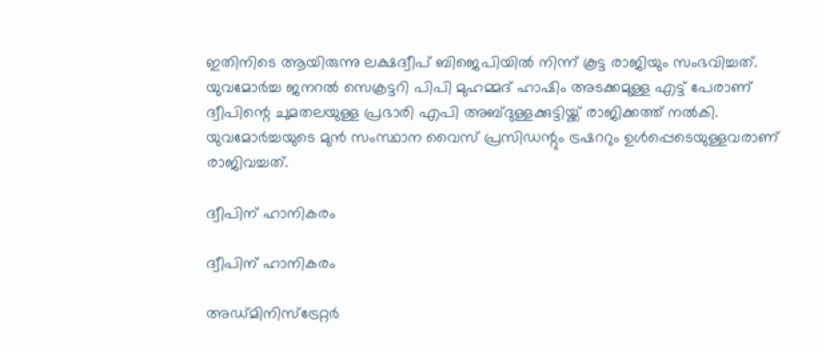ഇതിനിടെ ആയിരുന്നു ലക്ഷദ്വീപ് ബിജെപിയില്‍ നിന്ന് കൂട്ട രാജിയും സംഭവിച്ചത്. യുവമോര്‍ച്ച ജനറല്‍ സെക്രട്ടറി പിപി മുഹമ്മദ് ഹാഷിം അടക്കമുള്ള എട്ട് പേരാണ് ദ്വീപിന്റെ ചുമതലയുള്ള പ്രഭാരി എപി അബ്ദുള്ളക്കുട്ടിയ്ക്ക് രാജിക്കത്ത് നല്‍കി. യുവമോര്‍ച്ചയുടെ മുന്‍ സംസ്ഥാന വൈസ് പ്രസിഡന്റും ട്രഷററും ഉള്‍പ്പെടെയുള്ളവരാണ് രാജിവച്ചത്.

ദ്വീപിന് ഹാനികരം

ദ്വീപിന് ഹാനികരം

അഡ്മിനിസ്‌ട്രേറ്റര്‍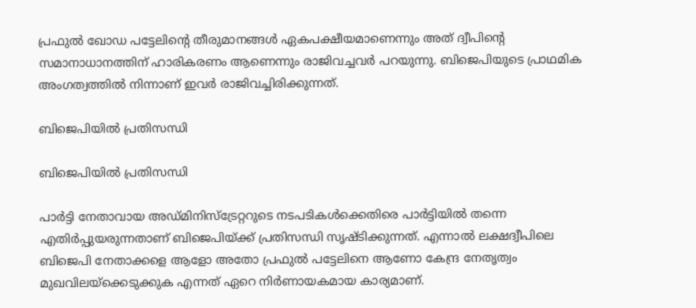പ്രഫുല്‍ ഖോഡ പട്ടേലിന്റെ തീരുമാനങ്ങള്‍ ഏകപക്ഷീയമാണെന്നും അത് ദ്വീപിന്റെ സമാനാധാനത്തിന് ഹാരികരണം ആണെന്നും രാജിവച്ചവര്‍ പറയുന്നു. ബിജെപിയുടെ പ്രാഥമിക അംഗത്വത്തില്‍ നിന്നാണ് ഇവര്‍ രാജിവച്ചിരിക്കുന്നത്.

ബിജെപിയില്‍ പ്രതിസന്ധി

ബിജെപിയില്‍ പ്രതിസന്ധി

പാര്‍ട്ടി നേതാവായ അഡ്മിനിസ്‌ട്രേറ്ററുടെ നടപടികള്‍ക്കെതിരെ പാര്‍ട്ടിയില്‍ തന്നെ എതിര്‍പ്പുയരുന്നതാണ് ബിജെപിയ്ക്ക് പ്രതിസന്ധി സൃഷ്ടിക്കുന്നത്. എന്നാല്‍ ലക്ഷദ്വീപിലെ ബിജെപി നേതാക്കളെ ആളോ അതോ പ്രഫുല്‍ പട്ടേലിനെ ആണോ കേന്ദ്ര നേതൃത്വം മുഖവിലയ്‌ക്കെടുക്കുക എന്നത് ഏറെ നിര്‍ണായകമായ കാര്യമാണ്.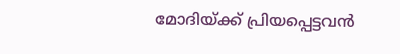മോദിയ്ക്ക് പ്രിയപ്പെട്ടവന്‍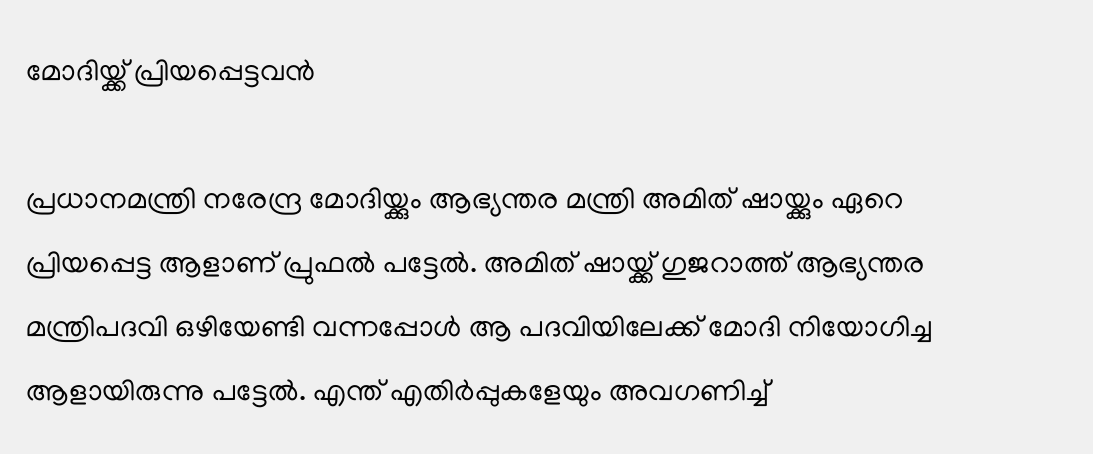മോദിയ്ക്ക് പ്രിയപ്പെട്ടവന്‍

പ്രധാനമന്ത്രി നരേന്ദ്ര മോദിയ്ക്കും ആഭ്യന്തര മന്ത്രി അമിത് ഷായ്ക്കും ഏറെ പ്രിയപ്പെട്ട ആളാണ് പ്രുഫല്‍ പട്ടേല്‍. അമിത് ഷായ്ക്ക് ഗുജറാത്ത് ആഭ്യന്തര മന്ത്രിപദവി ഒഴിയേണ്ടി വന്നപ്പോള്‍ ആ പദവിയിലേക്ക് മോദി നിയോഗിച്ച ആളായിരുന്നു പട്ടേല്‍. എന്ത് എതിര്‍പ്പുകളേയും അവഗണിച്ച്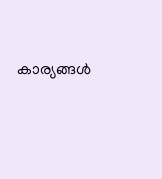കാര്യങ്ങള്‍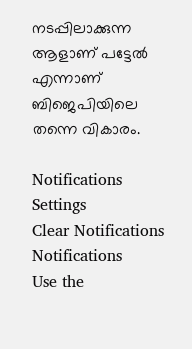നടപ്പിലാക്കുന്ന ആളാണ് പട്ടേല്‍ എന്നാണ് ബിജെപിയിലെ തന്നെ വികാരം.

Notifications
Settings
Clear Notifications
Notifications
Use the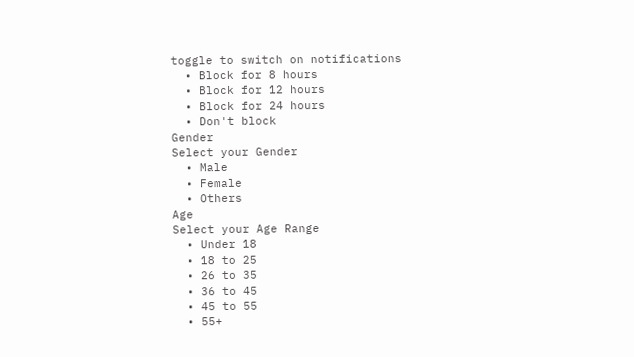toggle to switch on notifications
  • Block for 8 hours
  • Block for 12 hours
  • Block for 24 hours
  • Don't block
Gender
Select your Gender
  • Male
  • Female
  • Others
Age
Select your Age Range
  • Under 18
  • 18 to 25
  • 26 to 35
  • 36 to 45
  • 45 to 55
  • 55+